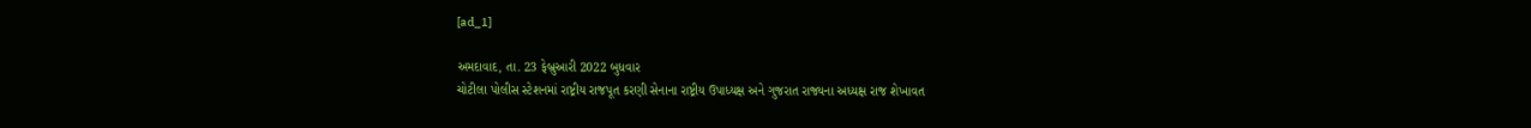[ad_1]

અમદાવાદ, તા. 23 ફેબ્રુઆરી 2022 બુધવાર
ચોટીલા પોલીસ સ્ટેશનમાં રાષ્ટ્રીય રાજપૂત કરણી સેનાના રાષ્ટ્રીય ઉપાધ્યક્ષ અને ગુજરાત રાજ્યના અધ્યક્ષ રાજ શેખાવત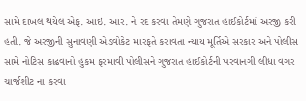સામે દાખલ થયેલ એફ. આઇ. આર. ને રદ કરવા તેમણે ગુજરાત હાઈકોર્ટમાં અરજી કરી હતી. જે અરજીની સુનાવણી એડવોકેટ મારફતે કરાવતા ન્યાય મૂર્તિએ સરકાર અને પોલીસ સામે નોટિસ કાઢવાનો હુકમ ફરમાવી પોલીસને ગુજરાત હાઈકોર્ટની પરવાનગી લીધા વગર ચાર્જશીટ ના કરવા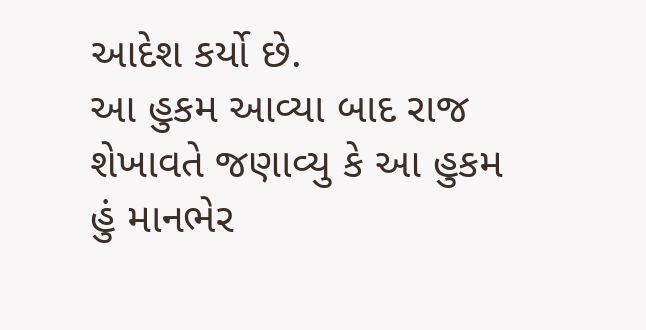આદેશ કર્યો છે.
આ હુકમ આવ્યા બાદ રાજ શેખાવતે જણાવ્યુ કે આ હુકમ હું માનભેર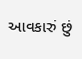આવકારું છું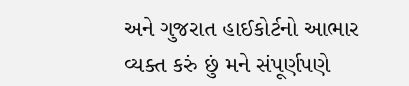અને ગુજરાત હાઈકોર્ટનો આભાર વ્યક્ત કરું છું મને સંપૂર્ણપણે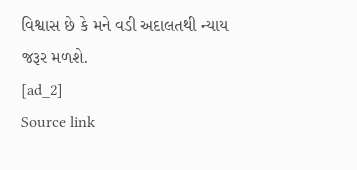વિશ્વાસ છે કે મને વડી અદાલતથી ન્યાય જરૂર મળશે.
[ad_2]
Source link